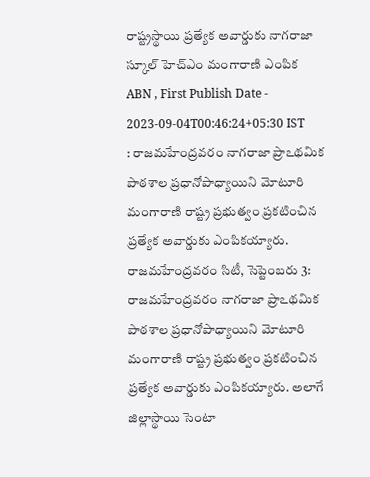రాష్ట్రస్థాయి ప్రత్యేక అవార్డుకు నాగరాజా స్కూల్ హెచ్ఎం మంగారాణి ఎంపిక
ABN , First Publish Date - 2023-09-04T00:46:24+05:30 IST
: రాజమహేంద్రవరం నాగరాజా ప్రాఽథమిక పాఠశాల ప్రధానోపాధ్యాయిని మోటూరి మంగారాణి రాష్ట్ర ప్రభుత్వం ప్రకటించిన ప్రత్యేక అవార్డుకు ఎంపికయ్యారు.
రాజమహేంద్రవరం సిటీ, సెప్టెంబరు 3: రాజమహేంద్రవరం నాగరాజా ప్రాఽథమిక పాఠశాల ప్రధానోపాధ్యాయిని మోటూరి మంగారాణి రాష్ట్ర ప్రభుత్వం ప్రకటించిన ప్రత్యేక అవార్డుకు ఎంపికయ్యారు. అలాగే జిల్లాస్థాయి సెంటా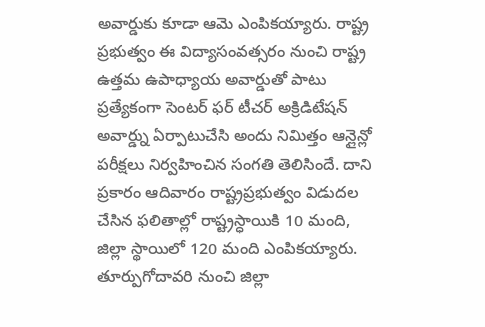అవార్డుకు కూడా ఆమె ఎంపికయ్యారు. రాష్ట్ర ప్రభుత్వం ఈ విద్యాసంవత్సరం నుంచి రాష్ట్ర ఉత్తమ ఉపాధ్యాయ అవార్డుతో పాటు ప్రత్యేకంగా సెంటర్ ఫర్ టీచర్ అక్రిడిటేషన్ అవార్డ్ను ఏర్పాటుచేసి అందు నిమిత్తం ఆన్లైన్లో పరీక్షలు నిర్వహించిన సంగతి తెలిసిందే. దాని ప్రకారం ఆదివారం రాష్ట్రప్రభుత్వం విడుదల చేసిన ఫలితాల్లో రాష్ట్రస్ధాయికి 10 మంది, జిల్లా స్థాయిలో 120 మంది ఎంపికయ్యారు. తూర్పుగోదావరి నుంచి జిల్లా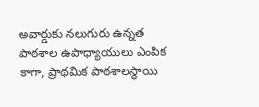అవార్డుకు నలుగురు ఉన్నత పాఠశాల ఉపాధ్యాయులు ఎంపిక కాగా, ప్రాథమిక పాఠశాలస్థాయి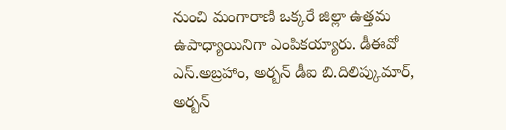నుంచి మంగారాణి ఒక్కరే జిల్లా ఉత్తమ ఉపాధ్యాయినిగా ఎంపికయ్యారు. డీఈవో ఎస్.అబ్రహాం, అర్బన్ డీఐ బి.దిలిప్కుమార్, అర్బన్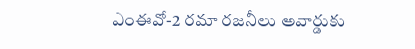ఎంఈవో-2 రమా రజనీలు అవార్డుకు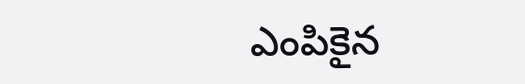ఎంపికైన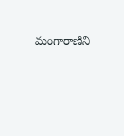మంగారాణిని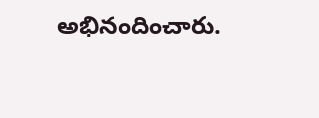అభినందించారు.